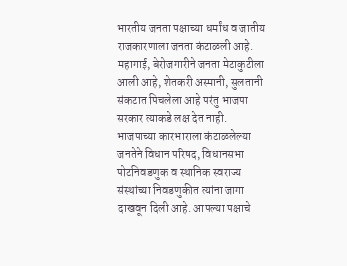भारतीय जनता पक्षाच्या धर्मांध व जातीय राजकारणाला जनता कंटाळली आहे. महागाई, बेरोजगारीने जनता मेटाकुटीला आली आहे, शेतकरी अस्मानी, सुलतानी संकटात पिचलेला आहे परंतु भाजपा सरकार त्याकडे लक्ष देत नाही. भाजपाच्या कारभाराला कंटाळलेल्या जनतेने विधान परिषद, विधानसभा पोटनिवडणुक व स्थानिक स्वराज्य संस्थांच्या निवडणुकीत त्यांना जागा दाखवून दिली आहे. आपल्या पक्षाचे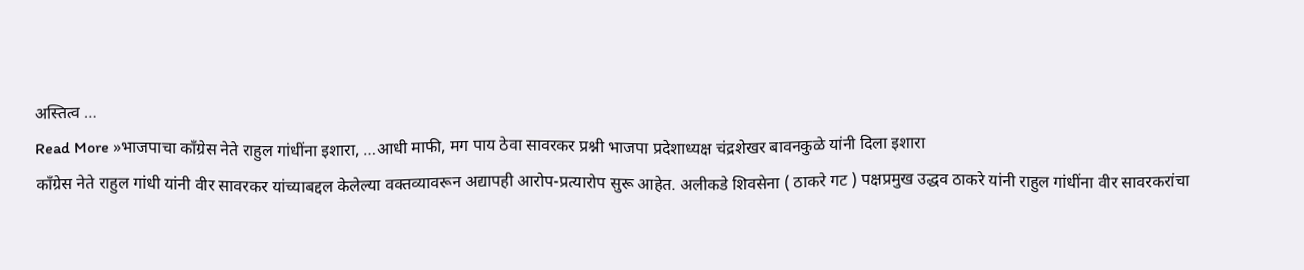अस्तित्व …
Read More »भाजपाचा काँग्रेस नेते राहुल गांधींना इशारा, …आधी माफी, मग पाय ठेवा सावरकर प्रश्नी भाजपा प्रदेशाध्यक्ष चंद्रशेखर बावनकुळे यांनी दिला इशारा
काँग्रेस नेते राहुल गांधी यांनी वीर सावरकर यांच्याबद्दल केलेल्या वक्तव्यावरून अद्यापही आरोप-प्रत्यारोप सुरू आहेत. अलीकडे शिवसेना ( ठाकरे गट ) पक्षप्रमुख उद्धव ठाकरे यांनी राहुल गांधींना वीर सावरकरांचा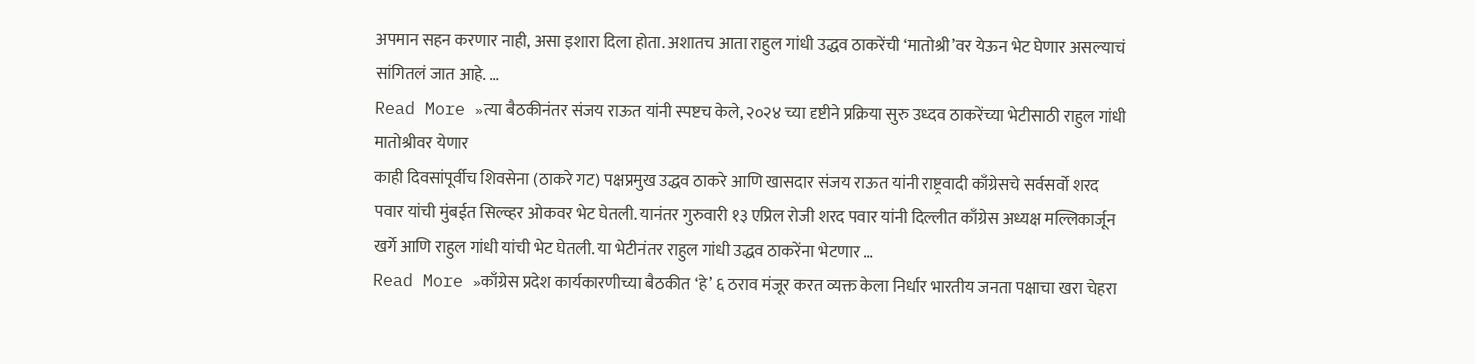अपमान सहन करणार नाही, असा इशारा दिला होता. अशातच आता राहुल गांधी उद्धव ठाकरेंची ‘मातोश्री’वर येऊन भेट घेणार असल्याचं सांगितलं जात आहे. …
Read More »त्या बैठकीनंतर संजय राऊत यांनी स्पष्टच केले, २०२४ च्या दृष्टीने प्रक्रिया सुरु उध्दव ठाकरेंच्या भेटीसाठी राहुल गांधी मातोश्रीवर येणार
काही दिवसांपूर्वीच शिवसेना (ठाकरे गट) पक्षप्रमुख उद्धव ठाकरे आणि खासदार संजय राऊत यांनी राष्ट्रवादी काँग्रेसचे सर्वसर्वो शरद पवार यांची मुंबईत सिल्व्हर ओकवर भेट घेतली. यानंतर गुरुवारी १३ एप्रिल रोजी शरद पवार यांनी दिल्लीत काँग्रेस अध्यक्ष मल्लिकार्जून खर्गे आणि राहुल गांधी यांची भेट घेतली. या भेटीनंतर राहुल गांधी उद्धव ठाकरेंना भेटणार …
Read More »काँग्रेस प्रदेश कार्यकारणीच्या बैठकीत ‘हे’ ६ ठराव मंजूर करत व्यक्त केला निर्धार भारतीय जनता पक्षाचा खरा चेहरा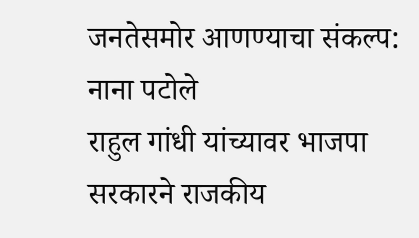जनतेसमोर आणण्याचा संकल्प: नाना पटोले
राहुल गांधी यांच्यावर भाजपा सरकारने राजकीय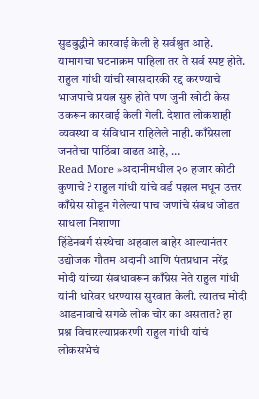सुडबुद्धीने कारवाई केली हे सर्वश्रुत आहे. यामागचा घटनाक्रम पाहिला तर ते सर्व स्पष्ट होते. राहुल गांधी यांची खासदारकी रद्द करण्याचे भाजपाचे प्रयत्न सुरु होते पण जुनी खोटी केस उकरून कारवाई केली गेली. देशात लोकशाही व्यवस्था व संविधान राहिलेले नाही. काँग्रेसला जनतेचा पाठिंबा वाढत आहे, …
Read More »अदानीमधील २० हजार कोटी कुणाचे ? राहुल गांधी यांचे वर्ड पझल मधून उत्तर काँग्रेस सोडून गेलेल्या पाच जणांचे संबध जोडत साधला निशाणा
हिंडेनबर्ग संस्थेचा अहवाल बाहेर आल्यानंतर उद्योजक गौतम अदानी आणि पंतप्रधान नरेंद्र मोदी यांच्या संबधावरून काँग्रेस नेते राहुल गांधी यांनी धारेवर धरण्यास सुरवात केली. त्यातच मोदी आडनावाचे सगळे लोक चोर का असतात? हा प्रश्न विचारल्याप्रकरणी राहुल गांधी यांचं लोकसभेचं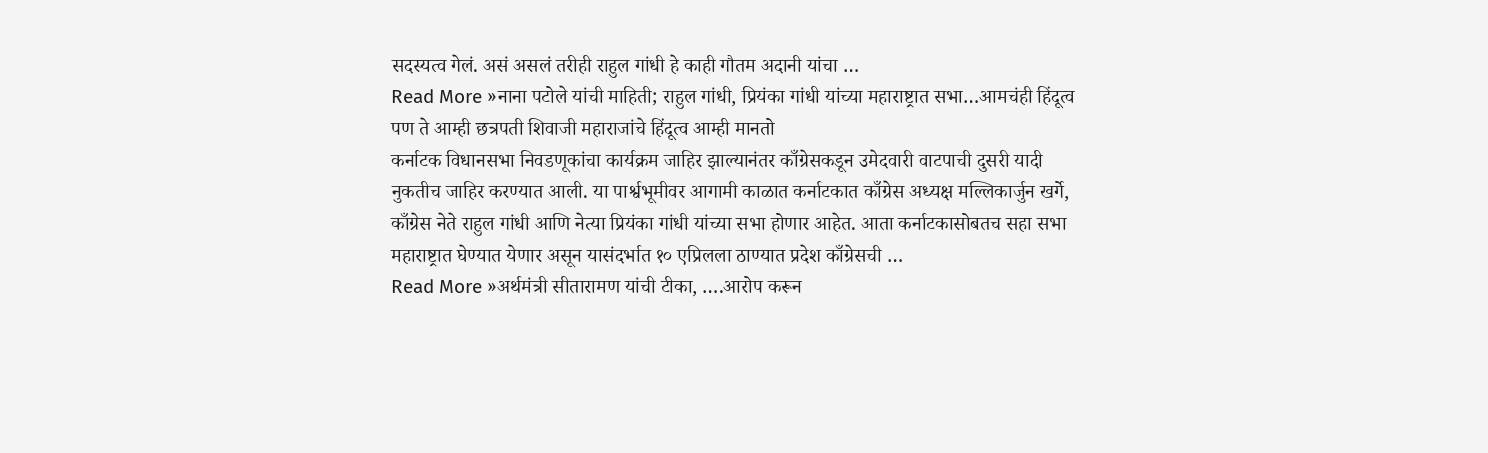सदस्यत्व गेलं. असं असलं तरीही राहुल गांधी हे काही गौतम अदानी यांचा …
Read More »नाना पटोले यांची माहिती; राहुल गांधी, प्रियंका गांधी यांच्या महाराष्ट्रात सभा…आमचंही हिंदूत्व पण ते आम्ही छत्रपती शिवाजी महाराजांचे हिंदूत्व आम्ही मानतो
कर्नाटक विधानसभा निवडणूकांचा कार्यक्रम जाहिर झाल्यानंतर काँग्रेसकडून उमेदवारी वाटपाची दुसरी यादी नुकतीच जाहिर करण्यात आली. या पार्श्वभूमीवर आगामी काळात कर्नाटकात काँग्रेस अध्यक्ष मल्लिकार्जुन खर्गे, काँग्रेस नेते राहुल गांधी आणि नेत्या प्रियंका गांधी यांच्या सभा होणार आहेत. आता कर्नाटकासोबतच सहा सभा महाराष्ट्रात घेण्यात येणार असून यासंदर्भात १० एप्रिलला ठाण्यात प्रदेश काँग्रेसची …
Read More »अर्थमंत्री सीतारामण यांची टीका, ….आरोप करून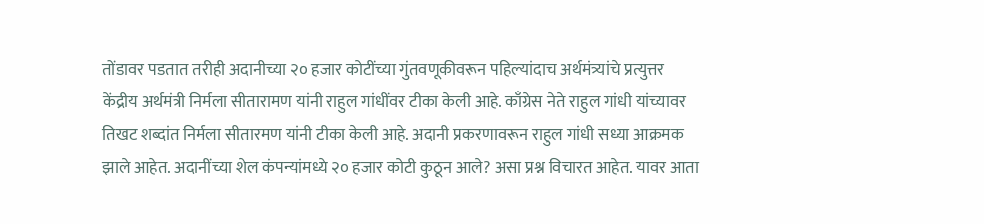तोंडावर पडतात तरीही अदानीच्या २० हजार कोटींच्या गुंतवणूकीवरून पहिल्यांदाच अर्थमंत्र्यांचे प्रत्युत्तर
केंद्रीय अर्थमंत्री निर्मला सीतारामण यांनी राहुल गांधींवर टीका केली आहे. काँग्रेस नेते राहुल गांधी यांच्यावर तिखट शब्दांत निर्मला सीतारमण यांनी टीका केली आहे. अदानी प्रकरणावरून राहुल गांधी सध्या आक्रमक झाले आहेत. अदानींच्या शेल कंपन्यांमध्ये २० हजार कोटी कुठून आले? असा प्रश्न विचारत आहेत. यावर आता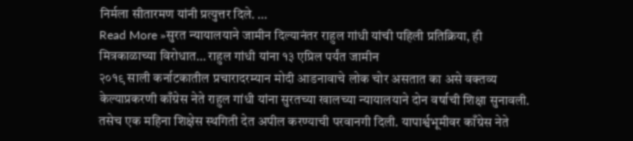निर्मला सीतारमण यांनी प्रत्युत्तर दिले. …
Read More »सुरत न्यायालयाने जामीन दिल्यानंतर राहुल गांधी यांची पहिली प्रतिक्रिया, ही मित्रकाळाच्या विरोधात… राहुल गांधी यांना १३ एप्रिल पर्यंत जामीन
२०१९ साली कर्नाटकातील प्रचारादरम्यान मोदी आडनावाचे लोक चोर असतात का असे वक्तव्य केल्याप्रकरणी काँग्रेस नेते राहुल गांधी यांना सुरतच्या खालच्या न्यायालयाने दोन वर्षाची शिक्षा सुनावली. तसेच एक महिना शिक्षेस स्थगिती देत अपील करण्याची परवानगी दिली. यापार्श्वभूमीवर काँग्रेस नेते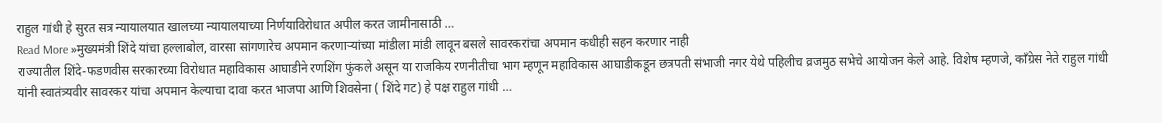राहुल गांधी हे सुरत सत्र न्यायालयात खालच्या न्यायालयाच्या निर्णयाविरोधात अपील करत जामीनासाठी …
Read More »मुख्यमंत्री शिंदे यांचा हल्लाबोल, वारसा सांगणारेच अपमान करणाऱ्यांच्या मांडीला मांडी लावून बसले सावरकरांचा अपमान कधीही सहन करणार नाही
राज्यातील शिंदे-फडणवीस सरकारच्या विरोधात महाविकास आघाडीने रणशिंग फुंकले असून या राजकिय रणनीतीचा भाग म्हणून महाविकास आघाडीकडून छत्रपती संभाजी नगर येथे पहिलीच व्रजमुठ सभेचे आयोजन केले आहे. विशेष म्हणजे, काँग्रेस नेते राहुल गांधी यांनी स्वातंत्र्यवीर सावरकर यांचा अपमान केल्याचा दावा करत भाजपा आणि शिवसेना ( शिंदे गट) हे पक्ष राहुल गांधी …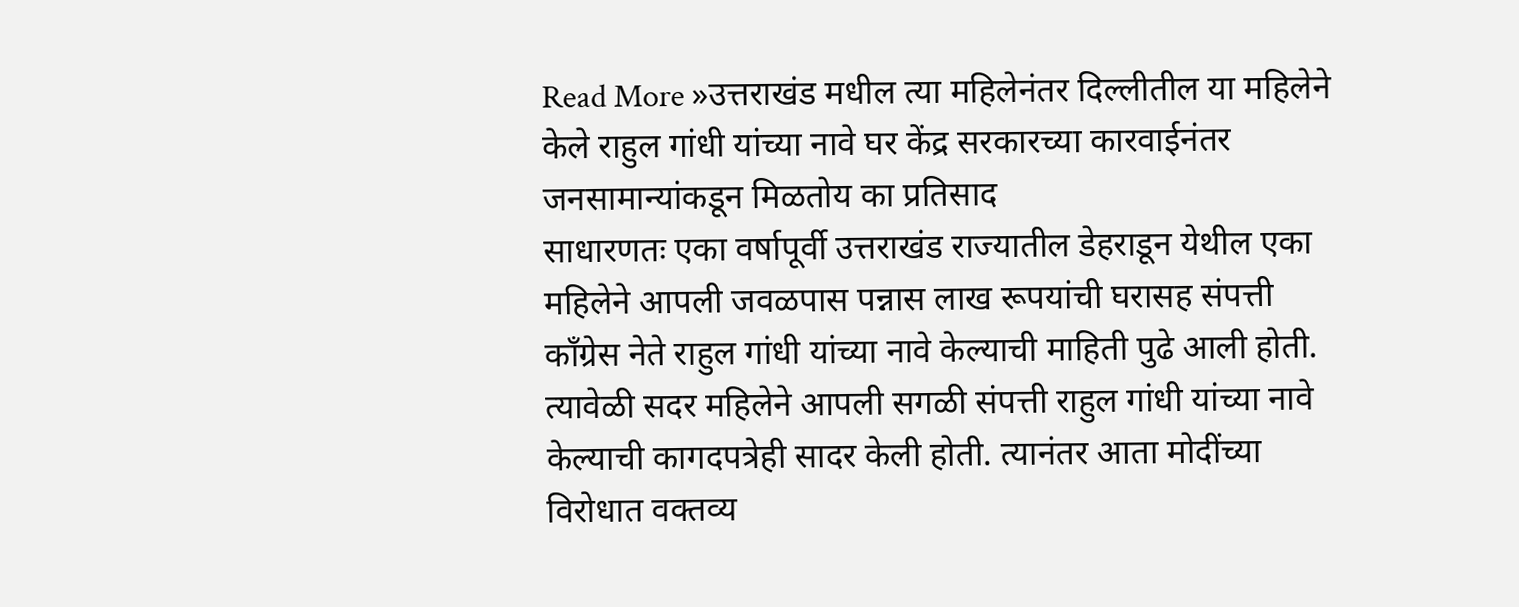Read More »उत्तराखंड मधील त्या महिलेनंतर दिल्लीतील या महिलेने केले राहुल गांधी यांच्या नावे घर केंद्र सरकारच्या कारवाईनंतर जनसामान्यांकडून मिळतोय का प्रतिसाद
साधारणतः एका वर्षापूर्वी उत्तराखंड राज्यातील डेहराडून येथील एका महिलेने आपली जवळपास पन्नास लाख रूपयांची घरासह संपत्ती काँग्रेस नेते राहुल गांधी यांच्या नावे केल्याची माहिती पुढे आली होती. त्यावेळी सदर महिलेने आपली सगळी संपत्ती राहुल गांधी यांच्या नावे केल्याची कागदपत्रेही सादर केली होती. त्यानंतर आता मोदींच्या विरोधात वक्तव्य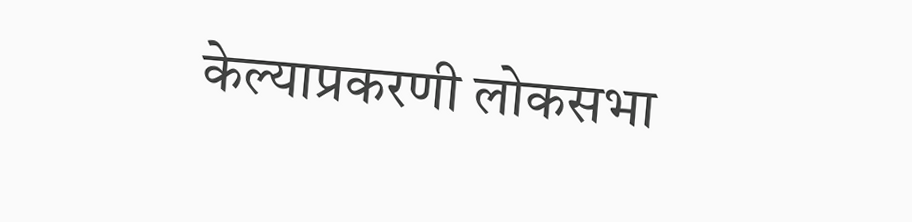केल्याप्रकरणी लोकसभा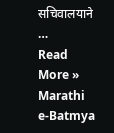सचिवालयाने …
Read More »
Marathi e-Batmya